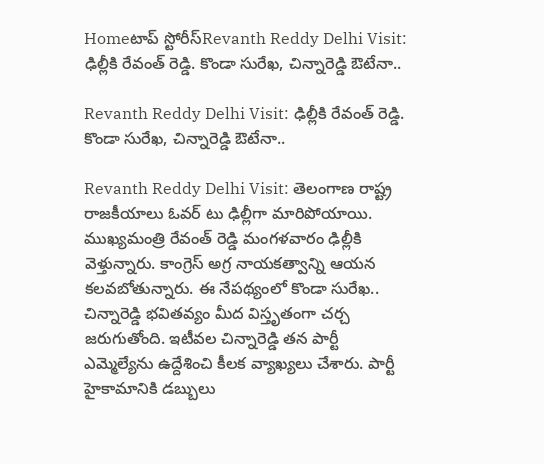Homeటాప్ స్టోరీస్Revanth Reddy Delhi Visit: ఢిల్లీకి రేవంత్ రెడ్డి. కొండా సురేఖ, చిన్నారెడ్డి ఔటేనా..

Revanth Reddy Delhi Visit: ఢిల్లీకి రేవంత్ రెడ్డి. కొండా సురేఖ, చిన్నారెడ్డి ఔటేనా..

Revanth Reddy Delhi Visit: తెలంగాణ రాష్ట్ర రాజకీయాలు ఓవర్ టు ఢిల్లీగా మారిపోయాయి. ముఖ్యమంత్రి రేవంత్ రెడ్డి మంగళవారం ఢిల్లీకి వెళ్తున్నారు. కాంగ్రెస్ అగ్ర నాయకత్వాన్ని ఆయన కలవబోతున్నారు. ఈ నేపథ్యంలో కొండా సురేఖ.. చిన్నారెడ్డి భవితవ్యం మీద విస్తృతంగా చర్చ జరుగుతోంది. ఇటీవల చిన్నారెడ్డి తన పార్టీ ఎమ్మెల్యేను ఉద్దేశించి కీలక వ్యాఖ్యలు చేశారు. పార్టీ హైకామానికి డబ్బులు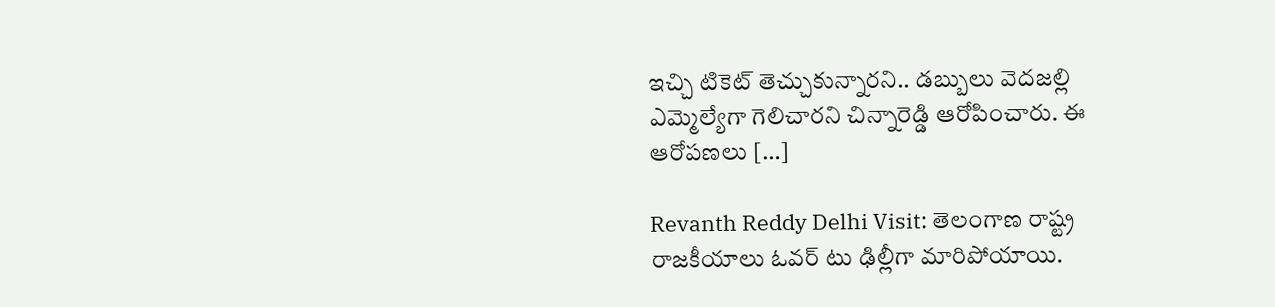ఇచ్చి టికెట్ తెచ్చుకున్నారని.. డబ్బులు వెదజల్లి ఎమ్మెల్యేగా గెలిచారని చిన్నారెడ్డి ఆరోపించారు. ఈ ఆరోపణలు […]

Revanth Reddy Delhi Visit: తెలంగాణ రాష్ట్ర రాజకీయాలు ఓవర్ టు ఢిల్లీగా మారిపోయాయి.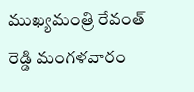ముఖ్యమంత్రి రేవంత్ రెడ్డి మంగళవారం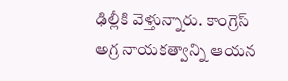ఢిల్లీకి వెళ్తున్నారు. కాంగ్రెస్ అగ్ర నాయకత్వాన్ని ఆయన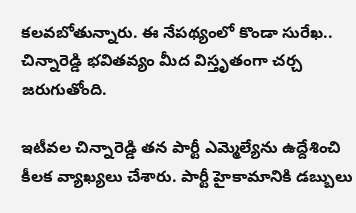కలవబోతున్నారు. ఈ నేపథ్యంలో కొండా సురేఖ.. చిన్నారెడ్డి భవితవ్యం మీద విస్తృతంగా చర్చ జరుగుతోంది.

ఇటీవల చిన్నారెడ్డి తన పార్టీ ఎమ్మెల్యేను ఉద్దేశించి కీలక వ్యాఖ్యలు చేశారు. పార్టీ హైకామానికి డబ్బులు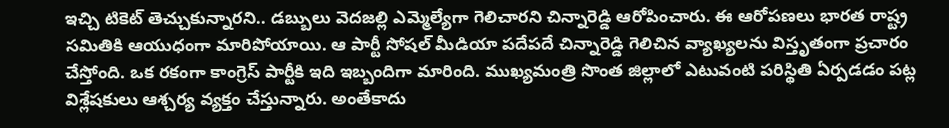ఇచ్చి టికెట్ తెచ్చుకున్నారని.. డబ్బులు వెదజల్లి ఎమ్మెల్యేగా గెలిచారని చిన్నారెడ్డి ఆరోపించారు. ఈ ఆరోపణలు భారత రాష్ట్ర సమితికి ఆయుధంగా మారిపోయాయి. ఆ పార్టీ సోషల్ మీడియా పదేపదే చిన్నారెడ్డి గెలిచిన వ్యాఖ్యలను విస్తృతంగా ప్రచారం చేస్తోంది. ఒక రకంగా కాంగ్రెస్ పార్టీకి ఇది ఇబ్బందిగా మారింది. ముఖ్యమంత్రి సొంత జిల్లాలో ఎటువంటి పరిస్థితి ఏర్పడడం పట్ల విశ్లేషకులు ఆశ్చర్య వ్యక్తం చేస్తున్నారు. అంతేకాదు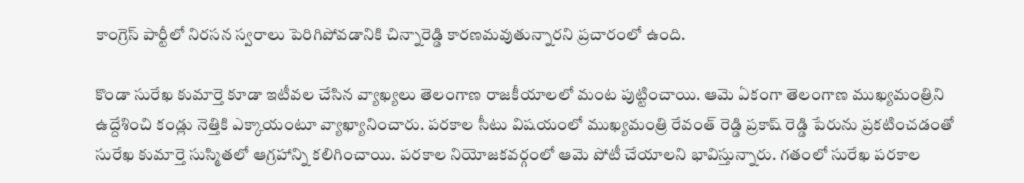కాంగ్రెస్ పార్టీలో నిరసన స్వరాలు పెరిగిపోవడానికి చిన్నారెడ్డి కారణమవుతున్నారని ప్రచారంలో ఉంది.

కొండా సురేఖ కుమార్తె కూడా ఇటీవల చేసిన వ్యాఖ్యలు తెలంగాణ రాజకీయాలలో మంట పుట్టించాయి. ఆమె ఏకంగా తెలంగాణ ముఖ్యమంత్రిని ఉద్దేశించి కండ్లు నెత్తికి ఎక్కాయంటూ వ్యాఖ్యానించారు. పరకాల సీటు విషయంలో ముఖ్యమంత్రి రేవంత్ రెడ్డి ప్రకాష్ రెడ్డి పేరును ప్రకటించడంతో సురేఖ కుమార్తె సుస్మితలో ఆగ్రహాన్ని కలిగించాయి. పరకాల నియోజకవర్గంలో ఆమె పోటీ చేయాలని భావిస్తున్నారు. గతంలో సురేఖ పరకాల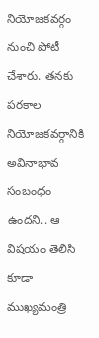నియోజకవర్గం నుంచి పోటీ చేశారు. తనకు పరకాల నియోజకవర్గానికి అవినాభావ సంబంధం ఉందని.. ఆ విషయం తెలిసి కూడా ముఖ్యమంత్రి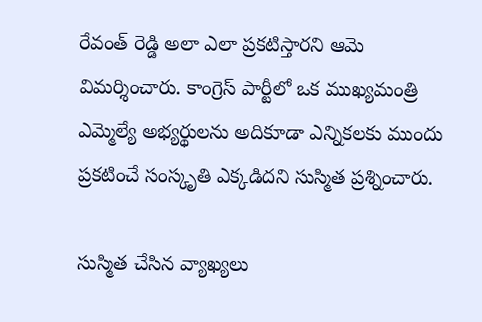రేవంత్ రెడ్డి అలా ఎలా ప్రకటిస్తారని ఆమె విమర్శించారు. కాంగ్రెస్ పార్టీలో ఒక ముఖ్యమంత్రి ఎమ్మెల్యే అభ్యర్థులను అదికూడా ఎన్నికలకు ముందు ప్రకటించే సంస్కృతి ఎక్కడిదని సుస్మిత ప్రశ్నించారు.

సుస్మిత చేసిన వ్యాఖ్యలు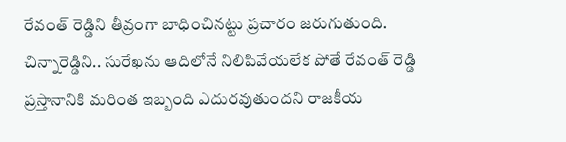రేవంత్ రెడ్డిని తీవ్రంగా బాధించినట్టు ప్రచారం జరుగుతుంది. చిన్నారెడ్డిని.. సురేఖను ఆదిలోనే నిలిపివేయలేక పోతే రేవంత్ రెడ్డి ప్రస్తానానికి మరింత ఇబ్బంది ఎదురవుతుందని రాజకీయ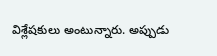విశ్లేషకులు అంటున్నారు. అప్పుడు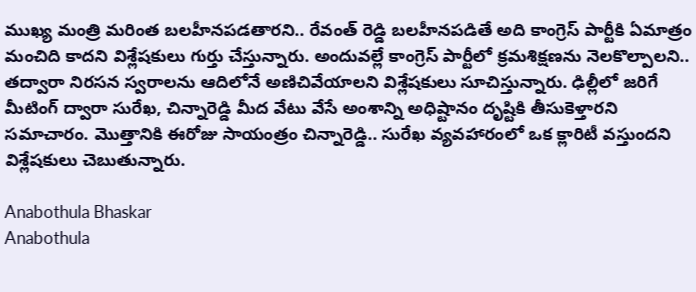ముఖ్య మంత్రి మరింత బలహీనపడతారని.. రేవంత్ రెడ్డి బలహీనపడితే అది కాంగ్రెస్ పార్టీకి ఏమాత్రం మంచిది కాదని విశ్లేషకులు గుర్తు చేస్తున్నారు. అందువల్లే కాంగ్రెస్ పార్టీలో క్రమశిక్షణను నెలకొల్పాలని.. తద్వారా నిరసన స్వరాలను ఆదిలోనే అణిచివేయాలని విశ్లేషకులు సూచిస్తున్నారు. ఢిల్లీలో జరిగే మీటింగ్ ద్వారా సురేఖ, చిన్నారెడ్డి మీద వేటు వేసే అంశాన్ని అధిష్టానం దృష్టికి తీసుకెళ్తారని సమాచారం. మొత్తానికి ఈరోజు సాయంత్రం చిన్నారెడ్డి.. సురేఖ వ్యవహారంలో ఒక క్లారిటీ వస్తుందని విశ్లేషకులు చెబుతున్నారు.

Anabothula Bhaskar
Anabothula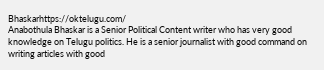Bhaskarhttps://oktelugu.com/
Anabothula Bhaskar is a Senior Political Content writer who has very good knowledge on Telugu politics. He is a senior journalist with good command on writing articles with good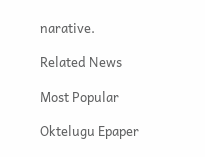narative.

Related News

Most Popular

Oktelugu Epaper